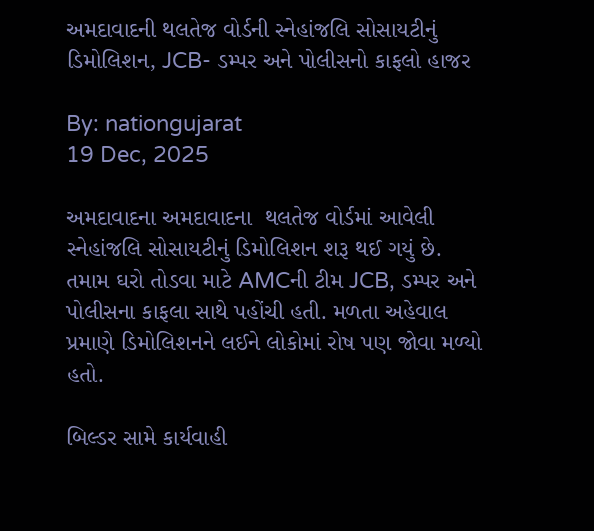અમદાવાદની થલતેજ વોર્ડની સ્નેહાંજલિ સોસાયટીનું ડિમોલિશન, JCB- ડમ્પર અને પોલીસનો કાફલો હાજર

By: nationgujarat
19 Dec, 2025

અમદાવાદના અમદાવાદના  થલતેજ વોર્ડમાં આવેલી સ્નેહાંજલિ સોસાયટીનું ડિમોલિશન શરૂ થઈ ગયું છે. તમામ ઘરો તોડવા માટે AMCની ટીમ JCB, ડમ્પર અને પોલીસના કાફલા સાથે પહોંચી હતી. મળતા અહેવાલ પ્રમાણે ડિમોલિશનને લઈને લોકોમાં રોષ પણ જોવા મળ્યો હતો.

બિલ્ડર સામે કાર્યવાહી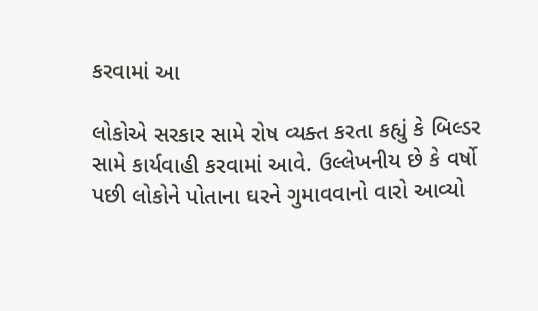કરવામાં આ

લોકોએ સરકાર સામે રોષ વ્યક્ત કરતા કહ્યું કે બિલ્ડર સામે કાર્યવાહી કરવામાં આવે. ઉલ્લેખનીય છે કે વર્ષો પછી લોકોને પોતાના ઘરને ગુમાવવાનો વારો આવ્યો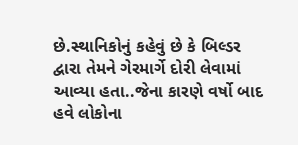છે.સ્થાનિકોનું કહેવું છે કે બિલ્ડર દ્વારા તેમને ગેરમાર્ગે દોરી લેવામાં આવ્યા હતા..જેના કારણે વર્ષો બાદ હવે લોકોના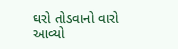ઘરો તોડવાનો વારો આવ્યો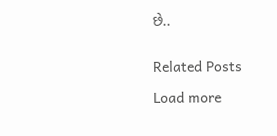છે..


Related Posts

Load more